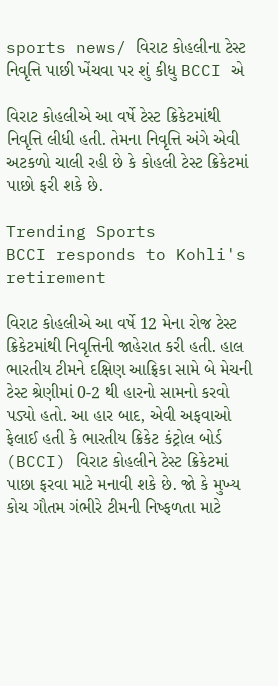sports news/ વિરાટ કોહલીના ટેસ્ટ નિવૃત્તિ પાછી ખેંચવા પર શું કીધુ BCCI એ

વિરાટ કોહલીએ આ વર્ષે ટેસ્ટ ક્રિકેટમાંથી નિવૃત્તિ લીધી હતી. તેમના નિવૃત્તિ અંગે એવી અટકળો ચાલી રહી છે કે કોહલી ટેસ્ટ ક્રિકેટમાં પાછો ફરી શકે છે.

Trending Sports
BCCI responds to Kohli's retirement

વિરાટ કોહલીએ આ વર્ષે 12 મેના રોજ ટેસ્ટ ક્રિકેટમાંથી નિવૃત્તિની જાહેરાત કરી હતી. હાલ ભારતીય ટીમને દક્ષિણ આફ્રિકા સામે બે મેચની ટેસ્ટ શ્રેણીમાં 0-2 થી હારનો સામનો કરવો પડ્યો હતો. આ હાર બાદ, એવી અફવાઓ ફેલાઈ હતી કે ભારતીય ક્રિકેટ કંટ્રોલ બોર્ડ (BCCI) વિરાટ કોહલીને ટેસ્ટ ક્રિકેટમાં પાછા ફરવા માટે મનાવી શકે છે. જો કે મુખ્ય કોચ ગૌતમ ગંભીરે ટીમની નિષ્ફળતા માટે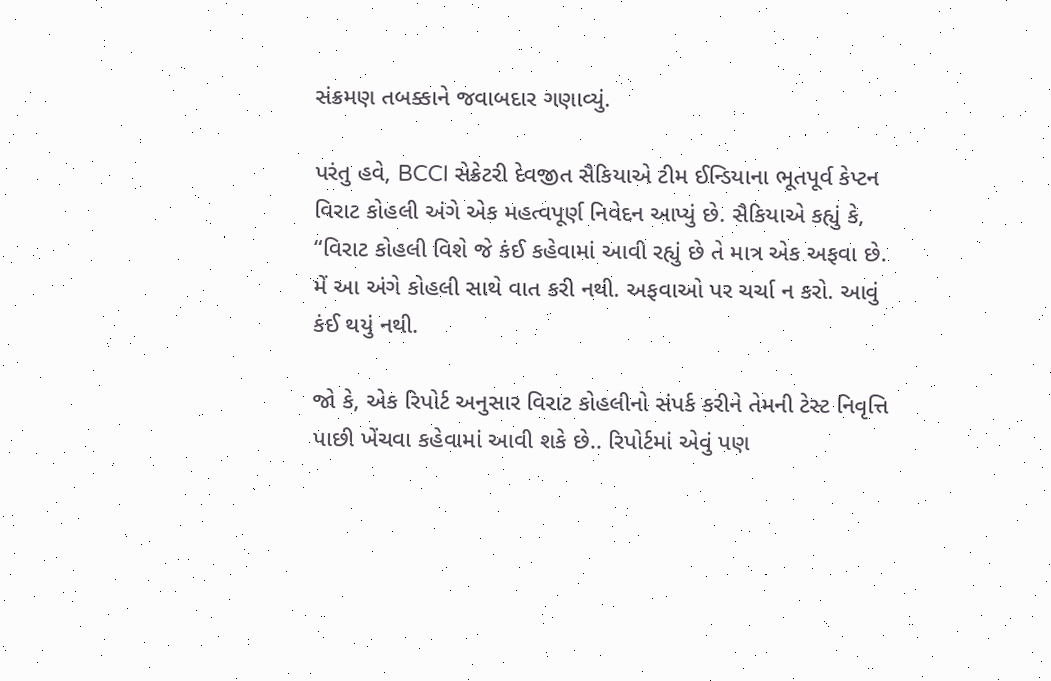સંક્રમણ તબક્કાને જવાબદાર ગણાવ્યું.

પરંતુ હવે, BCCI સેક્રેટરી દેવજીત સૈકિયાએ ટીમ ઈન્ડિયાના ભૂતપૂર્વ કેપ્ટન વિરાટ કોહલી અંગે એક મહત્વપૂર્ણ નિવેદન આપ્યું છે. સૈકિયાએ કહ્યું કે, “વિરાટ કોહલી વિશે જે કંઈ કહેવામાં આવી રહ્યું છે તે માત્ર એક અફવા છે. મેં આ અંગે કોહલી સાથે વાત કરી નથી. અફવાઓ પર ચર્ચા ન કરો. આવું કંઈ થયું નથી.

જો કે, એક રિપોર્ટ અનુસાર વિરાટ કોહલીનો સંપર્ક કરીને તેમની ટેસ્ટ નિવૃત્તિ પાછી ખેંચવા કહેવામાં આવી શકે છે.. રિપોર્ટમાં એવું પણ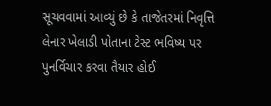સૂચવવામાં આવ્યું છે કે તાજેતરમાં નિવૃત્તિ લેનાર ખેલાડી પોતાના ટેસ્ટ ભવિષ્ય પર પુનર્વિચાર કરવા તૈયાર હોઈ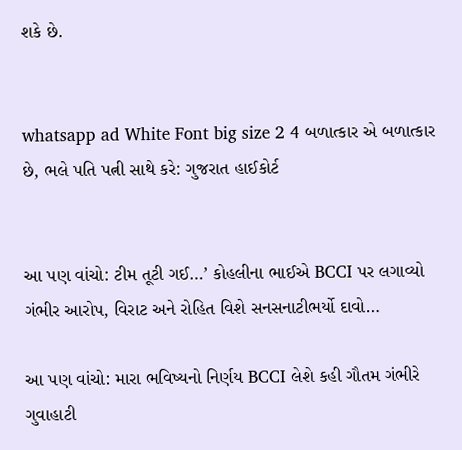શકે છે.


whatsapp ad White Font big size 2 4 બળાત્કાર એ બળાત્કાર છે, ભલે પતિ પત્ની સાથે કરે: ગુજરાત હાઈકોર્ટ


આ પણ વાંચો: ટીમ તૂટી ગઈ…’ કોહલીના ભાઈએ BCCI પર લગાવ્યો ગંભીર આરોપ, વિરાટ અને રોહિત વિશે સનસનાટીભર્યો દાવો…

આ પણ વાંચો: મારા ભવિષ્યનો નિર્ણય BCCI લેશે કહી ગૌતમ ગંભીરે ગુવાહાટી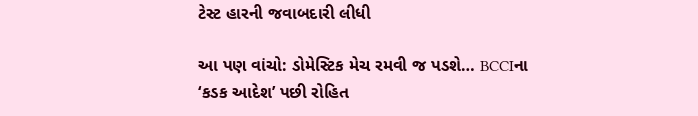ટેસ્ટ હારની જવાબદારી લીધી

આ પણ વાંચો: ડોમેસ્ટિક મેચ રમવી જ પડશે… BCCIના ‘કડક આદેશ’ પછી રોહિત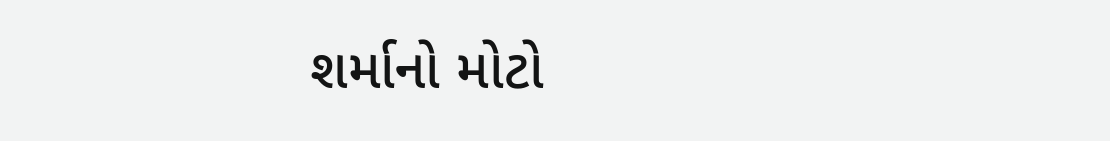શર્માનો મોટો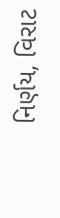નિર્ણય, વિરાટ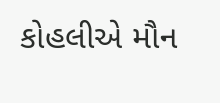કોહલીએ મૌન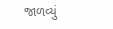જાળવ્યું